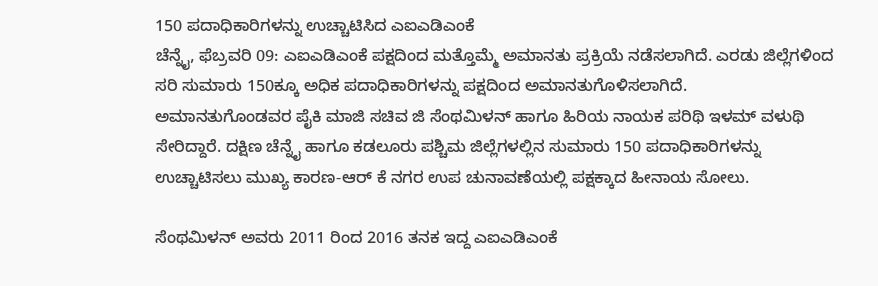150 ಪದಾಧಿಕಾರಿಗಳನ್ನು ಉಚ್ಚಾಟಿಸಿದ ಎಐಎಡಿಎಂಕೆ
ಚೆನ್ನೈ, ಫೆಬ್ರವರಿ 09: ಎಐಎಡಿಎಂಕೆ ಪಕ್ಷದಿಂದ ಮತ್ತೊಮ್ಮೆ ಅಮಾನತು ಪ್ರಕ್ರಿಯೆ ನಡೆಸಲಾಗಿದೆ. ಎರಡು ಜಿಲ್ಲೆಗಳಿಂದ ಸರಿ ಸುಮಾರು 150ಕ್ಕೂ ಅಧಿಕ ಪದಾಧಿಕಾರಿಗಳನ್ನು ಪಕ್ಷದಿಂದ ಅಮಾನತುಗೊಳಿಸಲಾಗಿದೆ.
ಅಮಾನತುಗೊಂಡವರ ಪೈಕಿ ಮಾಜಿ ಸಚಿವ ಜಿ ಸೆಂಥಮಿಳನ್ ಹಾಗೂ ಹಿರಿಯ ನಾಯಕ ಪರಿಥಿ ಇಳಮ್ ವಳುಥಿ ಸೇರಿದ್ದಾರೆ. ದಕ್ಷಿಣ ಚೆನ್ನೈ ಹಾಗೂ ಕಡಲೂರು ಪಶ್ಚಿಮ ಜಿಲ್ಲೆಗಳಲ್ಲಿನ ಸುಮಾರು 150 ಪದಾಧಿಕಾರಿಗಳನ್ನು ಉಚ್ಚಾಟಿಸಲು ಮುಖ್ಯ ಕಾರಣ-ಆರ್ ಕೆ ನಗರ ಉಪ ಚುನಾವಣೆಯಲ್ಲಿ ಪಕ್ಷಕ್ಕಾದ ಹೀನಾಯ ಸೋಲು.

ಸೆಂಥಮಿಳನ್ ಅವರು 2011 ರಿಂದ 2016 ತನಕ ಇದ್ದ ಎಐಎಡಿಎಂಕೆ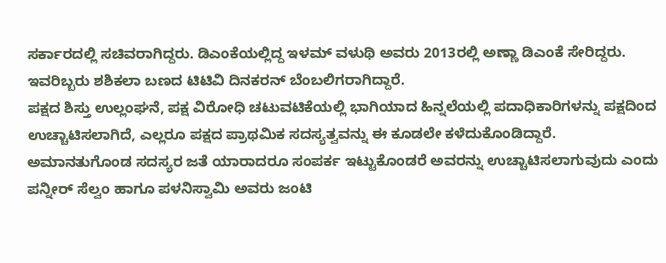ಸರ್ಕಾರದಲ್ಲಿ ಸಚಿವರಾಗಿದ್ದರು. ಡಿಎಂಕೆಯಲ್ಲಿದ್ದ ಇಳಮ್ ವಳುಥಿ ಅವರು 2013ರಲ್ಲಿ ಅಣ್ಣಾ ಡಿಎಂಕೆ ಸೇರಿದ್ದರು. ಇವರಿಬ್ಬರು ಶಶಿಕಲಾ ಬಣದ ಟಿಟಿವಿ ದಿನಕರನ್ ಬೆಂಬಲಿಗರಾಗಿದ್ದಾರೆ.
ಪಕ್ಷದ ಶಿಸ್ತು ಉಲ್ಲಂಘನೆ, ಪಕ್ಷ ವಿರೋಧಿ ಚಟುವಟಿಕೆಯಲ್ಲಿ ಭಾಗಿಯಾದ ಹಿನ್ನಲೆಯಲ್ಲಿ ಪದಾಧಿಕಾರಿಗಳನ್ನು ಪಕ್ಷದಿಂದ ಉಚ್ಚಾಟಿಸಲಾಗಿದೆ, ಎಲ್ಲರೂ ಪಕ್ಷದ ಪ್ರಾಥಮಿಕ ಸದಸ್ಯತ್ವವನ್ನು ಈ ಕೂಡಲೇ ಕಳೆದುಕೊಂಡಿದ್ದಾರೆ.
ಅಮಾನತುಗೊಂಡ ಸದಸ್ಯರ ಜತೆ ಯಾರಾದರೂ ಸಂಪರ್ಕ ಇಟ್ಟುಕೊಂಡರೆ ಅವರನ್ನು ಉಚ್ಚಾಟಿಸಲಾಗುವುದು ಎಂದು ಪನ್ನೀರ್ ಸೆಲ್ವಂ ಹಾಗೂ ಪಳನಿಸ್ವಾಮಿ ಅವರು ಜಂಟಿ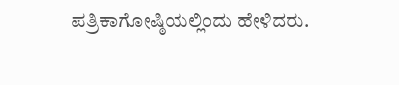ಪತ್ರಿಕಾಗೋಷ್ಠಿಯಲ್ಲಿಂದು ಹೇಳಿದರು.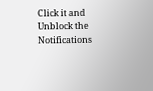Click it and Unblock the Notifications